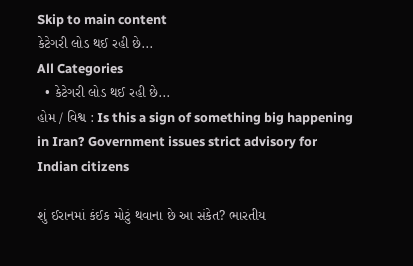Skip to main content
કેટેગરી લોડ થઈ રહી છે...
All Categories
  • કેટેગરી લોડ થઈ રહી છે...
હોમ / વિશ્વ : Is this a sign of something big happening in Iran? Government issues strict advisory for Indian citizens

શું ઈરાનમાં કંઈક મોટું થવાના છે આ સંકેત? ભારતીય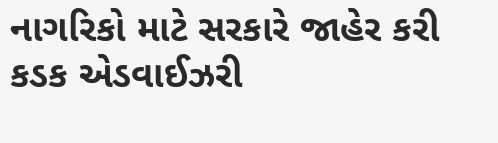નાગરિકો માટે સરકારે જાહેર કરી કડક એડવાઈઝરી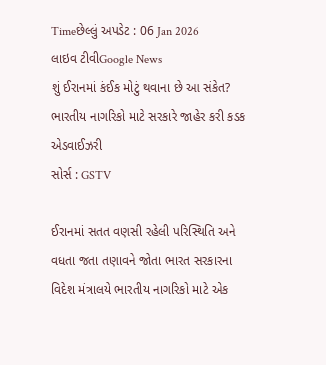Timeછેલ્લું અપડેટ : 06 Jan 2026
લાઇવ ટીવીGoogle News
શું ઈરાનમાં કંઈક મોટું થવાના છે આ સંકેત? ભારતીય નાગરિકો માટે સરકારે જાહેર કરી કડક એડવાઈઝરી
સોર્સ : GSTV

ઈરાનમાં સતત વણસી રહેલી પરિસ્થિતિ અને વધતા જતા તણાવને જોતા ભારત સરકારના વિદેશ મંત્રાલયે ભારતીય નાગરિકો માટે એક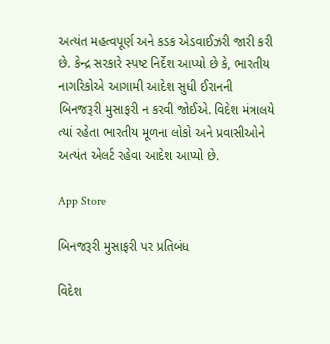અત્યંત મહત્વપૂર્ણ અને કડક એડવાઈઝરી જારી કરી છે. કેન્દ્ર સરકારે સ્પષ્ટ નિર્દેશ આપ્યો છે કે, ભારતીય નાગરિકોએ આગામી આદેશ સુધી ઈરાનની બિનજરૂરી મુસાફરી ન કરવી જોઈએ. વિદેશ મંત્રાલયે ત્યાં રહેતા ભારતીય મૂળના લોકો અને પ્રવાસીઓને અત્યંત એલર્ટ રહેવા આદેશ આપ્યો છે.

App Store

બિનજરૂરી મુસાફરી પર પ્રતિબંધ

વિદેશ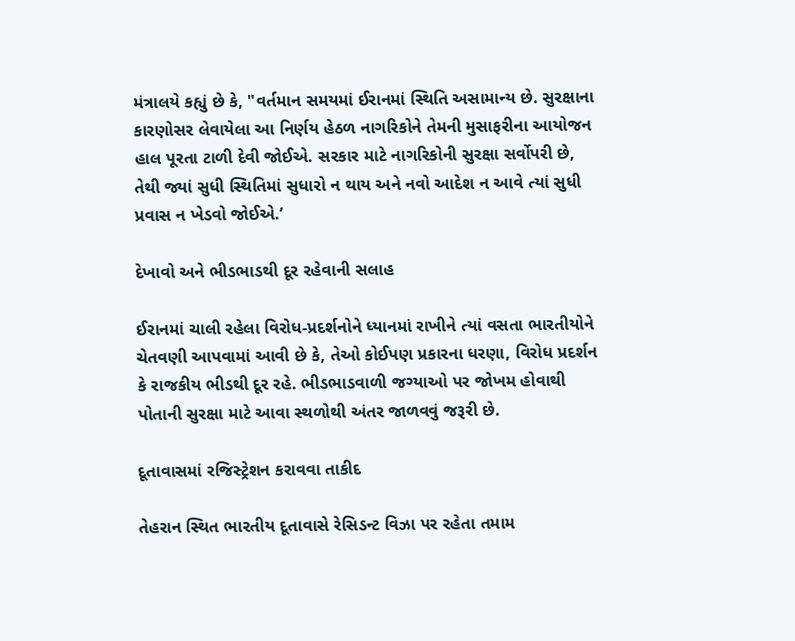મંત્રાલયે કહ્યું છે કે, "વર્તમાન સમયમાં ઈરાનમાં સ્થિતિ અસામાન્ય છે. સુરક્ષાના કારણોસર લેવાયેલા આ નિર્ણય હેઠળ નાગરિકોને તેમની મુસાફરીના આયોજન હાલ પૂરતા ટાળી દેવી જોઈએ. સરકાર માટે નાગરિકોની સુરક્ષા સર્વોપરી છે, તેથી જ્યાં સુધી સ્થિતિમાં સુધારો ન થાય અને નવો આદેશ ન આવે ત્યાં સુધી પ્રવાસ ન ખેડવો જોઈએ.’

દેખાવો અને ભીડભાડથી દૂર રહેવાની સલાહ

ઈરાનમાં ચાલી રહેલા વિરોધ-પ્રદર્શનોને ધ્યાનમાં રાખીને ત્યાં વસતા ભારતીયોને ચેતવણી આપવામાં આવી છે કે, તેઓ કોઈપણ પ્રકારના ધરણા, વિરોધ પ્રદર્શન કે રાજકીય ભીડથી દૂર રહે. ભીડભાડવાળી જગ્યાઓ પર જોખમ હોવાથી પોતાની સુરક્ષા માટે આવા સ્થળોથી અંતર જાળવવું જરૂરી છે.

દૂતાવાસમાં રજિસ્ટ્રેશન કરાવવા તાકીદ

તેહરાન સ્થિત ભારતીય દૂતાવાસે રેસિડન્ટ વિઝા પર રહેતા તમામ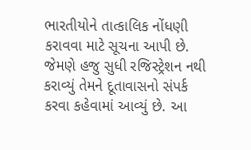ભારતીયોને તાત્કાલિક નોંધણી કરાવવા માટે સૂચના આપી છે. જેમણે હજુ સુધી રજિસ્ટ્રેશન નથી કરાવ્યું તેમને દૂતાવાસનો સંપર્ક કરવા કહેવામાં આવ્યું છે. આ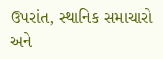ઉપરાંત, સ્થાનિક સમાચારો અને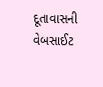દૂતાવાસની વેબસાઈટ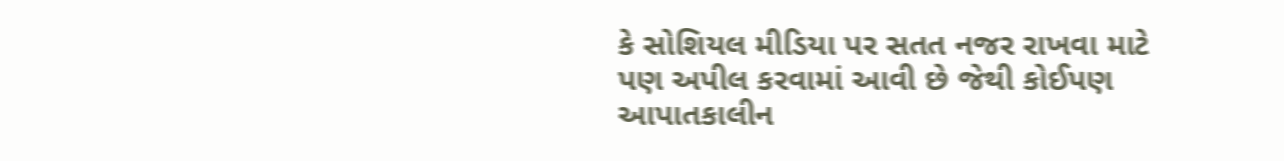કે સોશિયલ મીડિયા પર સતત નજર રાખવા માટે પણ અપીલ કરવામાં આવી છે જેથી કોઈપણ આપાતકાલીન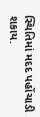સ્થિતિમાં મદદ પહોંચાડી શકાય.